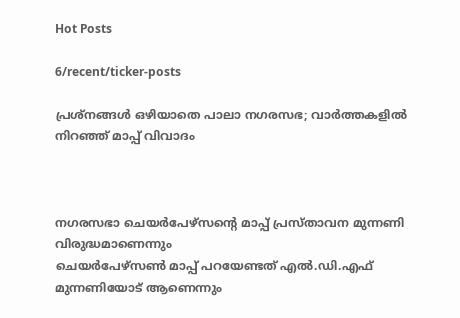Hot Posts

6/recent/ticker-posts

പ്രശ്നങ്ങൾ ഒഴിയാതെ പാലാ നഗരസഭ; വാർത്തകളിൽ നിറ‍‍ഞ്ഞ് മാപ്പ് വിവാദം



നഗരസഭാ ചെയർപേഴ്സൻ്റെ മാപ്പ് പ്രസ്താവന മുന്നണി വിരുദ്ധമാണെന്നും
ചെയർപേഴ്സൺ മാപ്പ് പറയേണ്ടത് എൽ.ഡി.എഫ് മുന്നണിയോട് ആണെന്നും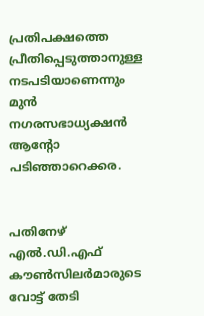പ്രതിപക്ഷത്തെ പ്രീതിപ്പെടുത്താനുള്ള നടപടിയാണെന്നും മുൻ നഗരസഭാധ്യക്ഷൻ ആൻ്റോ പടിഞ്ഞാറെക്കര.


പതിനേഴ് എൽ.ഡി.എഫ് കൗൺസിലർമാരുടെ വോട്ട് തേടി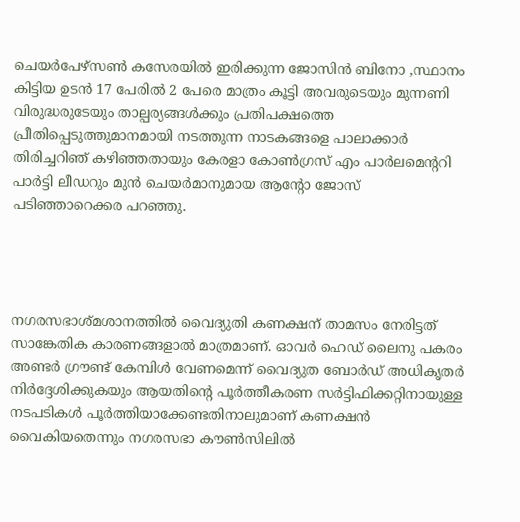ചെയർപേഴ്സൺ കസേരയിൽ ഇരിക്കുന്ന ജോസിൻ ബിനോ ,സ്ഥാനം കിട്ടിയ ഉടൻ 17 പേരിൽ 2 പേരെ മാത്രം കൂട്ടി അവരുടെയും മുന്നണി വിരുദ്ധരുടേയും താല്പര്യങ്ങൾക്കും പ്രതിപക്ഷത്തെ പ്രീതിപ്പെടുത്തുമാനമായി നടത്തുന്ന നാടകങ്ങളെ പാലാക്കാർ തിരിച്ചറിഞ് കഴിഞ്ഞതായും കേരളാ കോൺഗ്രസ് എം പാർലമെൻ്ററി പാർട്ടി ലീഡറും മുൻ ചെയർമാനുമായ ആൻ്റോ ജോസ് പടിഞ്ഞാറെക്കര പറ‍ഞ്ഞു.




നഗരസഭാശ്മശാനത്തിൽ വൈദ്യുതി കണക്ഷന് താമസം നേരിട്ടത് സാങ്കേതിക കാരണങ്ങളാൽ മാത്രമാണ്. ഓവർ ഹെഡ് ലൈനു പകരം അണ്ടർ ഗ്രൗണ്ട് കേമ്പിൾ വേണമെന്ന് വൈദ്യുത ബോർഡ് അധികൃതർ നിർദ്ദേശിക്കുകയും ആയതിൻ്റെ പൂർത്തീകരണ സർട്ടിഫിക്കറ്റിനായുള്ള നടപടികൾ പൂർത്തിയാക്കേണ്ടതിനാലുമാണ് കണക്ഷൻ വൈകിയതെന്നും നഗരസഭാ കൗൺസിലിൽ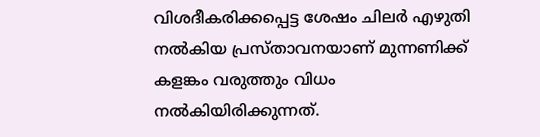വിശദീകരിക്കപ്പെട്ട ശേഷം ചിലർ എഴുതി നൽകിയ പ്രസ്താവനയാണ് മുന്നണിക്ക് കളങ്കം വരുത്തും വിധം നൽകിയിരിക്കുന്നത്.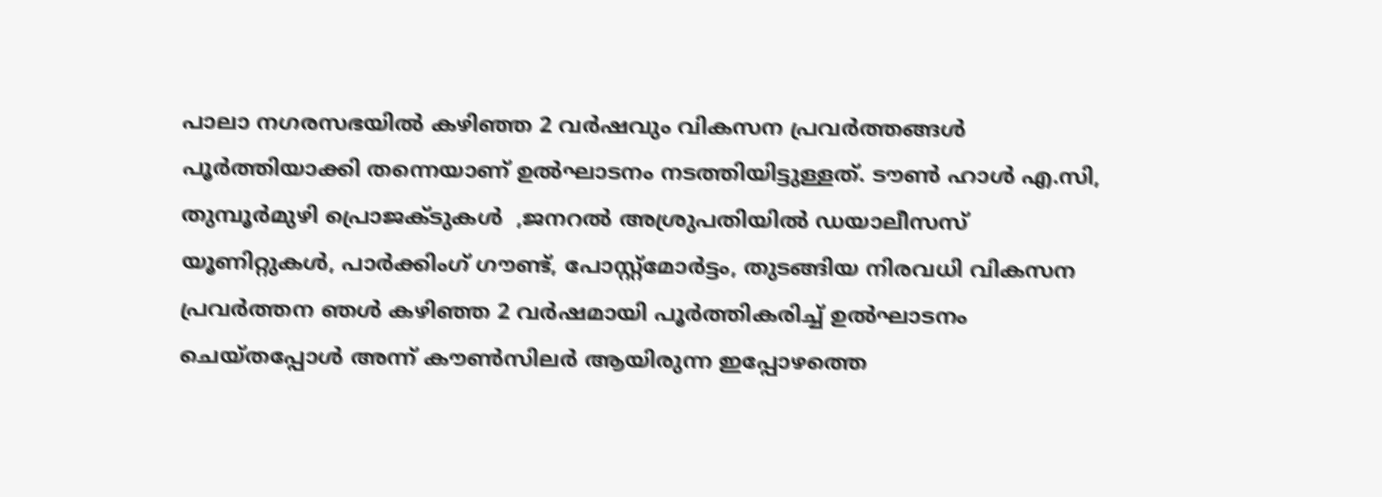പാലാ നഗരസഭയിൽ കഴിഞ്ഞ 2 വർഷവും വികസന പ്രവർത്തങ്ങൾ പൂർത്തിയാക്കി തന്നെയാണ് ഉൽഘാടനം നടത്തിയിട്ടുള്ളത്. ടൗൺ ഹാൾ എ.സി, തുമ്പൂർമുഴി പ്രൊജക്ടുകൾ  ,ജനറൽ അശ്രുപതിയിൽ ഡയാലീസസ് യൂണിറ്റുകൾ, പാർക്കിംഗ് ഗൗണ്ട്, പോസ്റ്റ്മോർട്ടം, തുടങ്ങിയ നിരവധി വികസന പ്രവർത്തന ഞൾ കഴിഞ്ഞ 2 വർഷമായി പൂർത്തികരിച്ച് ഉൽഘാടനം ചെയ്തപ്പോൾ അന്ന് കൗൺസിലർ ആയിരുന്ന ഇപ്പോഴത്തെ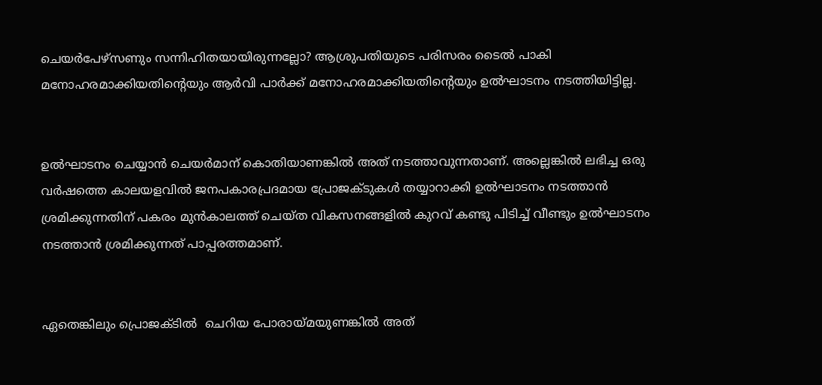ചെയർപേഴ്സണും സന്നിഹിതയായിരുന്നല്ലോ? ആശ്രുപതിയുടെ പരിസരം ടൈൽ പാകി മനോഹരമാക്കിയതിൻ്റെയും ആർവി പാർക്ക് മനോഹരമാക്കിയതിൻ്റെയും ഉൽഘാടനം നടത്തിയിട്ടില്ല.


ഉൽഘാടനം ചെയ്യാൻ ചെയർമാന് കൊതിയാണങ്കിൽ അത് നടത്താവുന്നതാണ്. അല്ലെങ്കിൽ ലഭിച്ച ഒരു വർഷത്തെ കാലയളവിൽ ജനപകാരപ്രദമായ പ്രോജക്ടുകൾ തയ്യാറാക്കി ഉൽഘാടനം നടത്താൻ ശ്രമിക്കുന്നതിന് പകരം മുൻകാലത്ത് ചെയ്ത വികസനങ്ങളിൽ കുറവ് കണ്ടു പിടിച്ച് വീണ്ടും ഉൽഘാടനം നടത്താൻ ശ്രമിക്കുന്നത് പാപ്പരത്തമാണ്.


ഏതെങ്കിലും പ്രൊജക്ടിൽ  ചെറിയ പോരായ്മയുണങ്കിൽ അത്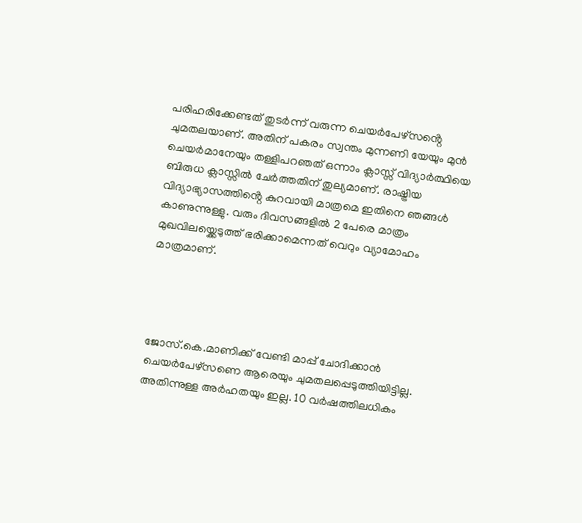പരിഹരിക്കേണ്ടത് തുടർന്ന് വരുന്ന ചെയർപേഴ്സൻ്റെ ചുമതലയാണ്. അതിന് പകരം സ്വന്തം മുന്നണി യേയും മുൻ ചെയർമാനേയും തള്ളിപറഞത് ഒന്നാം ക്ലാസ്സ് വിദ്യാർത്ഥിയെ  ബിരുധ ക്ലാസ്സിൽ ചേർത്തതിന് തുല്യമാണ്. രാഷ്ട്രിയ വിദ്യാഭ്യാസത്തിൻ്റെ കുറവായി മാത്രമെ ഇതിനെ ഞങ്ങൾ കാണുന്നുള്ളു. വരും ദിവസങ്ങളിൽ 2 പേരെ മാത്രം മുഖവിലയ്ക്കെടുത്ത് ഭരിക്കാമെന്നത് വെറും വ്യാമോഹം മാത്രമാണ്.




ജോസ്.കെ.മാണിക്ക് വേണ്ടി മാപ്പ് ചോദിക്കാൻ ചെയർപേഴ്സണെ ആരെയും ചുമതലപ്പെടുത്തിയിട്ടില്ല. അതിന്നുള്ള അർഹതയും ഇല്ല. 10 വർഷത്തിലധികം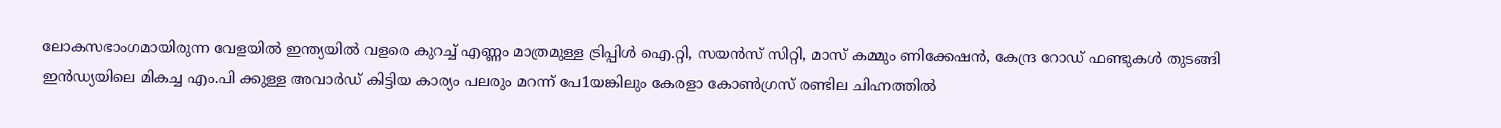ലോകസഭാംഗമായിരുന്ന വേളയിൽ ഇന്ത്യയിൽ വളരെ കുറച്ച് എണ്ണം മാത്രമുള്ള ട്രിപ്പിൾ ഐ.റ്റി, സയൻസ് സിറ്റി, മാസ് കമ്മും ണിക്കേഷൻ, കേന്ദ്ര റോഡ് ഫണ്ടുകൾ തുടങ്ങി ഇൻഡ്യയിലെ മികച്ച എം.പി ക്കുള്ള അവാർഡ് കിട്ടിയ കാര്യം പലരും മറന്ന് പേ1യങ്കിലും കേരളാ കോൺഗ്രസ് രണ്ടില ചിഹ്നത്തിൽ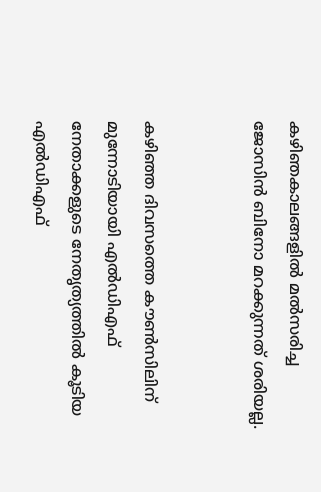കഴിഞകാലങ്ങളിൽ മൽസരിച്ച ജോസിൻ ബിനോ മറക്കുന്നത് ശരിയല്ല.


കഴിഞ്ഞ ദിവസത്തെ കൗൺസിലിന് മുന്നോടിയായി എൽഡിഎഫ് നേതാക്കളുടെ നേതൃത്യത്തിൽ കൂടിയ എൽഡിഎഫ്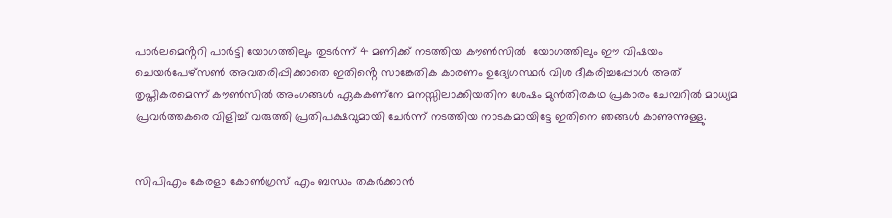പാർലമെൻ്ററി പാർട്ടി യോഗത്തിലും തുടർന്ന് 4 മണിക്ക് നടത്തിയ കൗൺസിൽ  യോഗത്തിലും ഈ വിഷയം ചെയർപേഴ്സൺ അവതരിപ്പിക്കാതെ ഇതിൻ്റെ സാങ്കേതിക കാരണം ഉദ്യേഗസ്ഥർ വിശ ദീകരിച്ചപ്പോൾ അത് തൃപ്തികരമെന്ന് കൗൺസിൽ അംഗങ്ങൾ ഏകകണ്നേ മനസ്സിലാക്കിയതിന ശേഷം മുൻതിരകഥ പ്രകാരം ചേമ്പറിൽ മാധ്യമ പ്രവർത്തകരെ വിളിച്ച് വരുത്തി പ്രതിപക്ഷവുമായി ചേർന്ന് നടത്തിയ നാടകമായിട്ടേ ഇതിനെ ഞങ്ങൾ കാണുന്നുള്ളു.


സിപിഎം കേരളാ കോൺഗ്രസ് എം ബന്ധം തകർക്കാൻ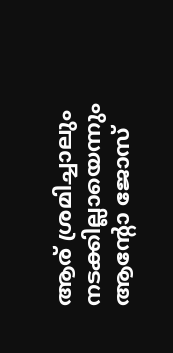ആര് ശ്രമിച്ചാലും നടക്കില്ലായെന്നും ആൻ്റോ ജോസ്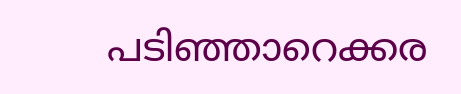പടിഞ്ഞാറെക്കര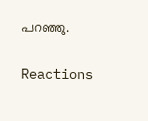പറഞ്ഞു.

Reactions